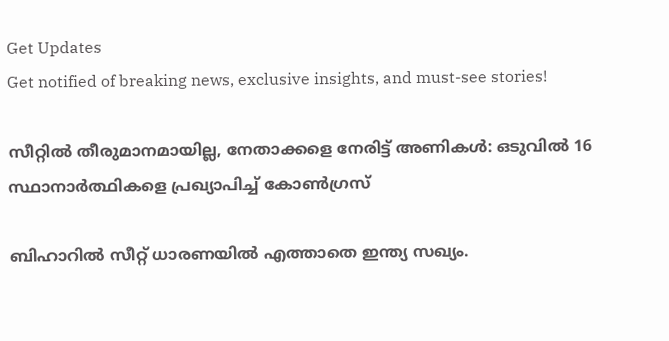Get Updates
Get notified of breaking news, exclusive insights, and must-see stories!

സീറ്റില്‍ തീരുമാനമായില്ല, നേതാക്കളെ നേരിട്ട് അണികള്‍: ഒടുവില്‍ 16 സ്ഥാനാർത്ഥികളെ പ്രഖ്യാപിച്ച് കോണ്‍ഗ്രസ്

ബിഹാറില്‍ സീറ്റ് ധാരണയില്‍ എത്താതെ ഇന്ത്യ സഖ്യം.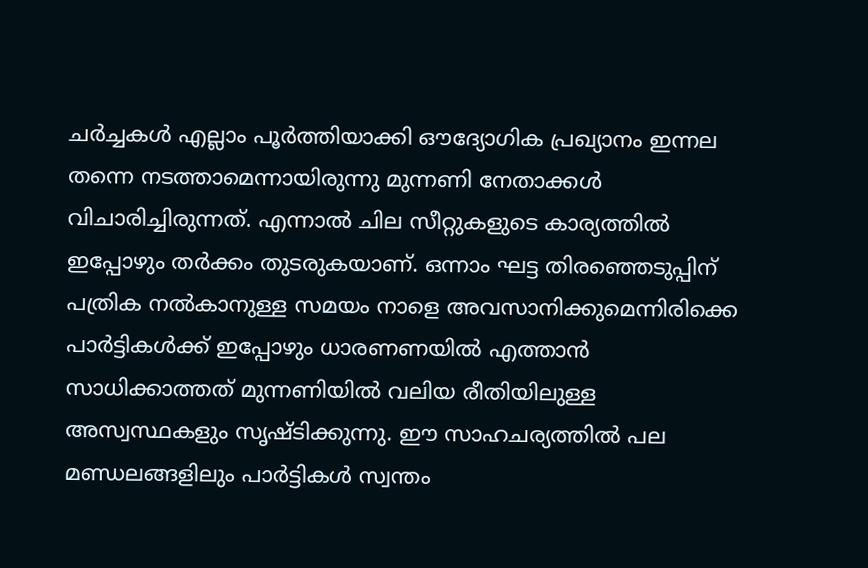ചർച്ചകള്‍ എല്ലാം പൂർത്തിയാക്കി ഔദ്യോഗിക പ്രഖ്യാനം ഇന്നല തന്നെ നടത്താമെന്നായിരുന്നു മുന്നണി നേതാക്കള്‍ വിചാരിച്ചിരുന്നത്. എന്നാല്‍ ചില സീറ്റുകളുടെ കാര്യത്തില്‍ ഇപ്പോഴും തർക്കം തുടരുകയാണ്. ഒന്നാം ഘട്ട തിരഞ്ഞെടുപ്പിന് പത്രിക നൽകാനുള്ള സമയം നാളെ അവസാനിക്കുമെന്നിരിക്കെ പാർട്ടികള്‍ക്ക് ഇപ്പോഴും ധാരണണയില്‍ എത്താന്‍ സാധിക്കാത്തത് മുന്നണിയില്‍ വലിയ രീതിയിലുള്ള അസ്വസ്ഥകളും സൃഷ്ടിക്കുന്നു. ഈ സാഹചര്യത്തില്‍ പല മണ്ഡലങ്ങളിലും പാർട്ടികള്‍ സ്വന്തം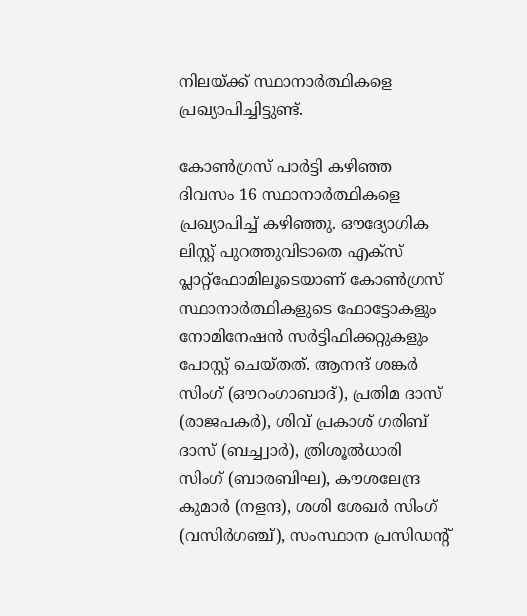നിലയ്ക്ക് സ്ഥാനാർത്ഥികളെ പ്രഖ്യാപിച്ചിട്ടുണ്ട്.

കോണ്‍ഗ്രസ് പാർട്ടി കഴിഞ്ഞ ദിവസം 16 സ്ഥാനാർത്ഥികളെ പ്രഖ്യാപിച്ച് കഴിഞ്ഞു. ഔദ്യോഗിക ലിസ്റ്റ് പുറത്തുവിടാതെ എക്സ് പ്ലാറ്റ്ഫോമിലൂടെയാണ് കോൺഗ്രസ് സ്ഥാനാർത്ഥികളുടെ ഫോട്ടോകളും നോമിനേഷൻ സർട്ടിഫിക്കറ്റുകളും പോസ്റ്റ് ചെയ്തത്. ആനന്ദ് ശങ്കർ സിംഗ് (ഔറംഗാബാദ്), പ്രതിമ ദാസ് (രാജപകർ), ശിവ് പ്രകാശ് ഗരിബ് ദാസ് (ബച്ച്വാർ), ത്രിശൂൽധാരി സിംഗ് (ബാരബിഘ), കൗശലേന്ദ്ര കുമാർ (നളന്ദ), ശശി ശേഖർ സിംഗ് (വസിർഗഞ്ച്), സംസ്ഥാന പ്രസിഡന്റ്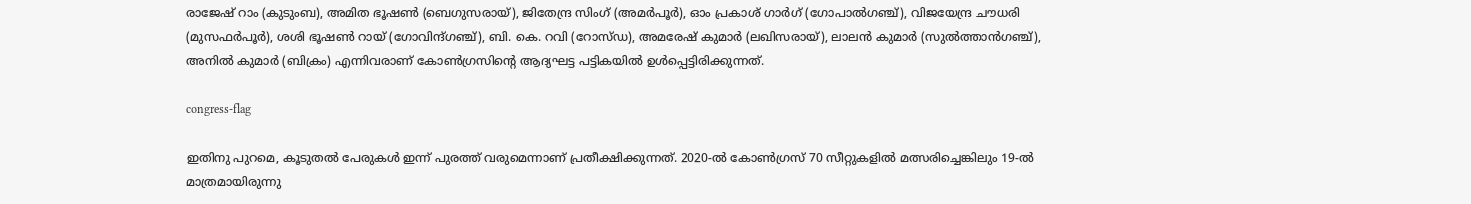രാജേഷ് റാം (കുടുംബ), അമിത ഭൂഷൺ (ബെഗുസരായ്), ജിതേന്ദ്ര സിംഗ് (അമർപൂർ), ഓം പ്രകാശ് ഗാർഗ് (ഗോപാൽഗഞ്ച്), വിജയേന്ദ്ര ചൗധരി (മുസഫർപൂർ), ശശി ഭൂഷൺ റായ് (ഗോവിന്ദ്ഗഞ്ച്), ബി. കെ. റവി (റോസ്ഡ), അമരേഷ് കുമാർ (ലഖിസരായ്), ലാലൻ കുമാർ (സുൽത്താൻഗഞ്ച്), അനിൽ കുമാർ (ബിക്രം) എന്നിവരാണ് കോണ്‍ഗ്രസിന്റെ ആദ്യഘട്ട പട്ടികയില്‍ ഉള്‍പ്പെട്ടിരിക്കുന്നത്.

congress-flag

ഇതിനു പുറമെ, കൂടുതൽ പേരുകൾ ഇന്ന് പുരത്ത് വരുമെന്നാണ് പ്രതീക്ഷിക്കുന്നത്. 2020-ൽ കോൺഗ്രസ് 70 സീറ്റുകളിൽ മത്സരിച്ചെങ്കിലും 19-ൽ മാത്രമായിരുന്നു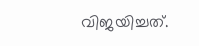വിജയിച്ചത്.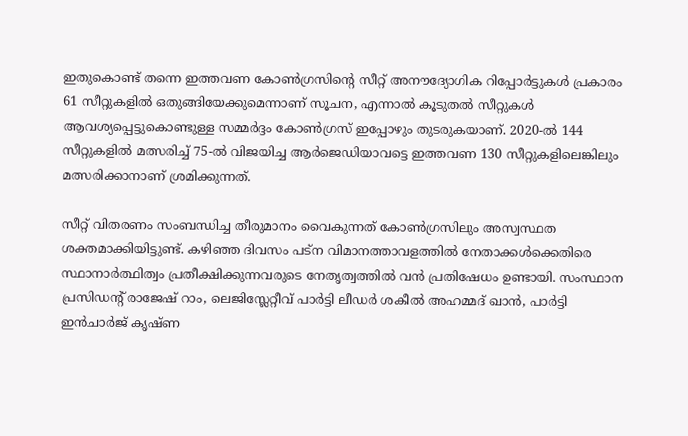ഇതുകൊണ്ട് തന്നെ ഇത്തവണ കോണ്‍ഗ്രസിന്റെ സീറ്റ് അനൗദ്യോഗിക റിപ്പോർട്ടുകൾ പ്രകാരം 61 സീറ്റുകളിൽ ഒതുങ്ങിയേക്കുമെന്നാണ് സൂചന, എന്നാൽ കൂടുതൽ സീറ്റുകൾ ആവശ്യപ്പെട്ടുകൊണ്ടുള്ള സമ്മർദ്ദം കോണ്‍ഗ്രസ് ഇപ്പോഴും തുടരുകയാണ്. 2020-ൽ 144 സീറ്റുകളിൽ മത്സരിച്ച് 75-ൽ വിജയിച്ച ആർജെഡിയാവട്ടെ ഇത്തവണ 130 സീറ്റുകളിലെങ്കിലും മത്സരിക്കാനാണ് ശ്രമിക്കുന്നത്.

സീറ്റ് വിതരണം സംബന്ധിച്ച തീരുമാനം വൈകുന്നത് കോണ്‍ഗ്രസിലും അസ്വസ്ഥത ശക്തമാക്കിയിട്ടുണ്ട്. കഴിഞ്ഞ ദിവസം പട്ന വിമാനത്താവളത്തിൽ നേതാക്കള്‍ക്കെതിരെ സ്ഥാനാർത്ഥിത്വം പ്രതീക്ഷിക്കുന്നവരുടെ നേതൃത്വത്തില്‍ വന്‍ പ്രതിഷേധം ഉണ്ടായി. സംസ്ഥാന പ്രസിഡന്റ് രാജേഷ് റാം, ലെജിസ്ലേറ്റീവ് പാർട്ടി ലീഡർ ശകീൽ അഹമ്മദ് ഖാൻ, പാർട്ടി ഇൻചാർജ് കൃഷ്ണ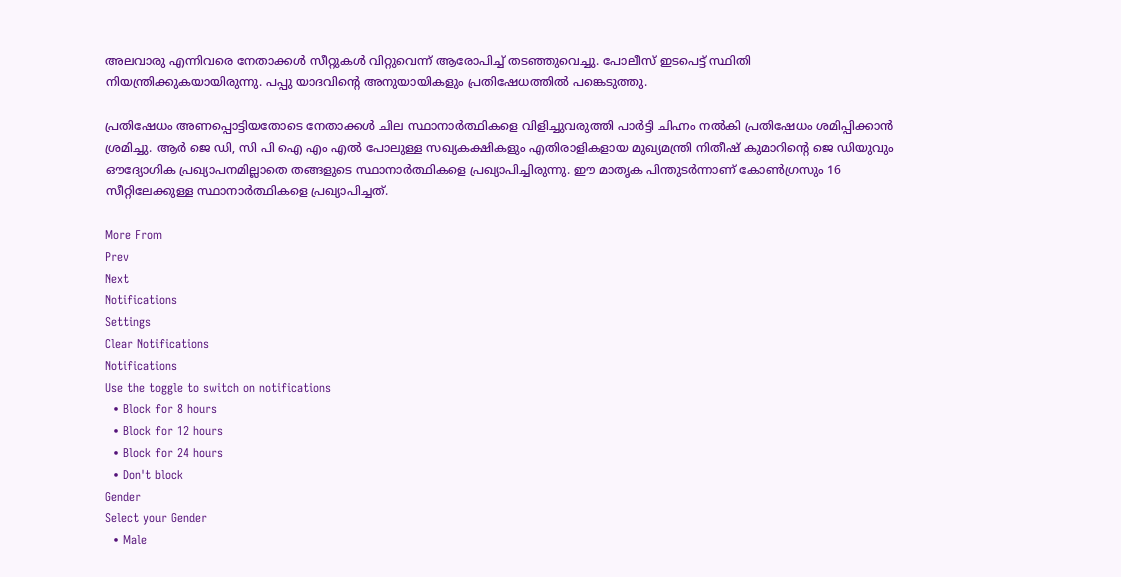അലവാരു എന്നിവരെ നേതാക്കള്‍ സീറ്റുകള്‍ വിറ്റുവെന്ന് ആരോപിച്ച് തടഞ്ഞുവെച്ചു. പോലീസ് ഇടപെട്ട് സ്ഥിതി നിയന്ത്രിക്കുകയായിരുന്നു. പപ്പു യാദവിന്റെ അനുയായികളും പ്രതിഷേധത്തിൽ പങ്കെടുത്തു.

പ്രതിഷേധം അണപ്പൊട്ടിയതോടെ നേതാക്കൾ ചില സ്ഥാനാർത്ഥികളെ വിളിച്ചുവരുത്തി പാർട്ടി ചിഹ്നം നൽകി പ്രതിഷേധം ശമിപ്പിക്കാൻ ശ്രമിച്ചു. ആർ ജെ ഡി, സി പി ഐ എം എല്‍ പോലുള്ള സഖ്യകക്ഷികളും എതിരാളികളായ മുഖ്യമന്ത്രി നിതീഷ് കുമാറിന്റെ ജെ ഡിയുവും ഔദ്യോഗിക പ്രഖ്യാപനമില്ലാതെ തങ്ങളുടെ സ്ഥാനാർത്ഥികളെ പ്രഖ്യാപിച്ചിരുന്നു. ഈ മാതൃക പിന്തുടർന്നാണ് കോണ്‍ഗ്രസും 16 സീറ്റിലേക്കുള്ള സ്ഥാനാർത്ഥികളെ പ്രഖ്യാപിച്ചത്.

More From
Prev
Next
Notifications
Settings
Clear Notifications
Notifications
Use the toggle to switch on notifications
  • Block for 8 hours
  • Block for 12 hours
  • Block for 24 hours
  • Don't block
Gender
Select your Gender
  • Male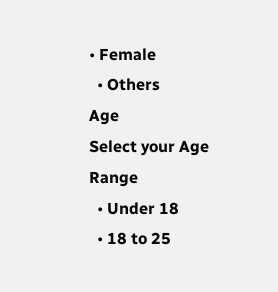• Female
  • Others
Age
Select your Age Range
  • Under 18
  • 18 to 25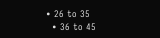• 26 to 35
  • 36 to 45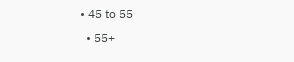• 45 to 55
  • 55+